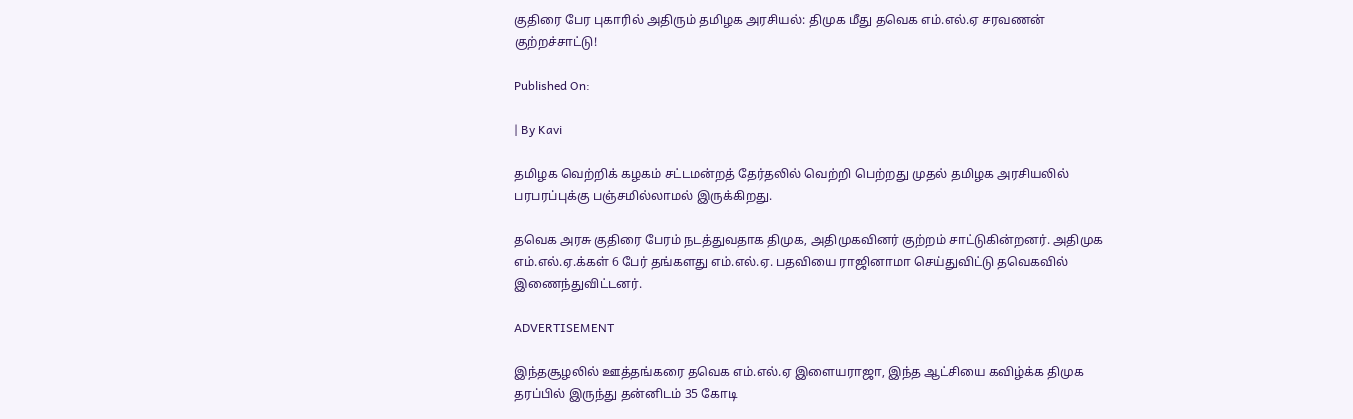குதிரை பேர புகாரில் அதிரும் தமிழக அரசியல்: திமுக மீது தவெக எம்.எல்.ஏ சரவணன் குற்றச்சாட்டு!

Published On:

| By Kavi

தமிழக வெற்றிக் கழகம் சட்டமன்றத் தேர்தலில் வெற்றி பெற்றது முதல் தமிழக அரசியலில் பரபரப்புக்கு பஞ்சமில்லாமல் இருக்கிறது.

தவெக அரசு குதிரை பேரம் நடத்துவதாக திமுக, அதிமுகவினர் குற்றம் சாட்டுகின்றனர். அதிமுக எம்.எல்.ஏ.க்கள் 6 பேர் தங்களது எம்.எல்.ஏ. பதவியை ராஜினாமா செய்துவிட்டு தவெகவில் இணைந்துவிட்டனர்.

ADVERTISEMENT

இந்தசூழலில் ஊத்தங்கரை தவெக எம்.எல்.ஏ இளையராஜா, இந்த ஆட்சியை கவிழ்க்க திமுக தரப்பில் இருந்து தன்னிடம் 35 கோடி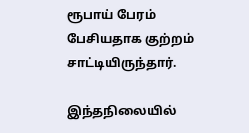ரூபாய் பேரம் பேசியதாக குற்றம் சாட்டியிருந்தார்.

இந்தநிலையில்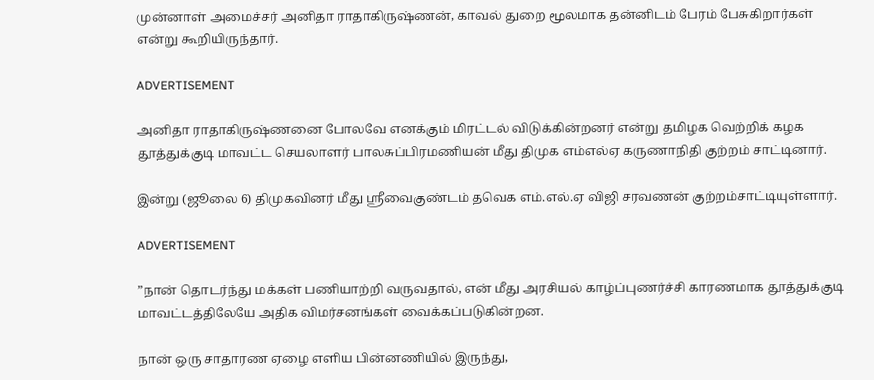முன்னாள் அமைச்சர் அனிதா ராதாகிருஷ்ணன், காவல் துறை மூலமாக தன்னிடம் பேரம் பேசுகிறார்கள் என்று கூறியிருந்தார்.

ADVERTISEMENT

அனிதா ராதாகிருஷ்ணனை போலவே எனக்கும் மிரட்டல் விடுக்கின்றனர் என்று தமிழக வெற்றிக் கழக தூத்துக்குடி மாவட்ட செயலாளர் பாலசுப்பிரமணியன் மீது திமுக எம்எல்ஏ கருணாநிதி குற்றம் சாட்டினார்.

இன்று (ஜூலை 6) திமுகவினர் மீது ஸ்ரீவைகுண்டம் தவெக எம்.எல்.ஏ விஜி சரவணன் குற்றம்சாட்டியுள்ளார்.

ADVERTISEMENT

”நான் தொடர்ந்து மக்கள் பணியாற்றி வருவதால், என் மீது அரசியல் காழ்ப்புணர்ச்சி காரணமாக தூத்துக்குடி மாவட்டத்திலேயே அதிக விமர்சனங்கள் வைக்கப்படுகின்றன.

நான் ஒரு சாதாரண ஏழை எளிய பின்னணியில் இருந்து,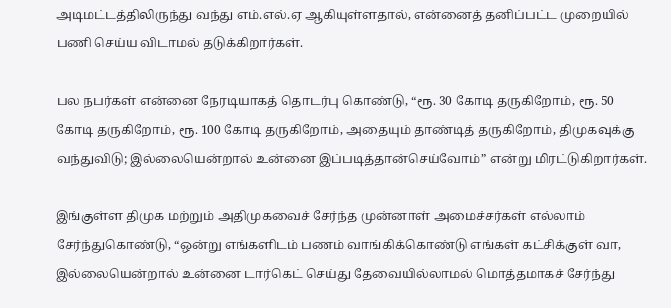அடிமட்டத்திலிருந்து வந்து எம்.எல்.ஏ ஆகியுள்ளதால், என்னைத் தனிப்பட்ட முறையில் பணி செய்ய விடாமல் தடுக்கிறார்கள்.

பல நபர்கள் என்னை நேரடியாகத் தொடர்பு கொண்டு, “ரூ. 30 கோடி தருகிறோம், ரூ. 50 கோடி தருகிறோம், ரூ. 100 கோடி தருகிறோம், அதையும் தாண்டித் தருகிறோம், திமுகவுக்கு வந்துவிடு; இல்லையென்றால் உன்னை இப்படித்தான்செய்வோம்” என்று மிரட்டுகிறார்கள்.

இங்குள்ள திமுக மற்றும் அதிமுகவைச் சேர்ந்த முன்னாள் அமைச்சர்கள் எல்லாம் சேர்ந்துகொண்டு, “ஒன்று எங்களிடம் பணம் வாங்கிக்கொண்டு எங்கள் கட்சிக்குள் வா, இல்லையென்றால் உன்னை டார்கெட் செய்து தேவையில்லாமல் மொத்தமாகச் சேர்ந்து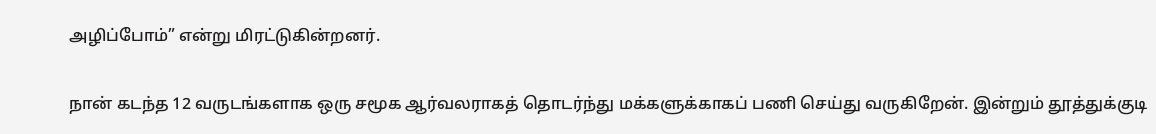அழிப்போம்” என்று மிரட்டுகின்றனர்.

நான் கடந்த 12 வருடங்களாக ஒரு சமூக ஆர்வலராகத் தொடர்ந்து மக்களுக்காகப் பணி செய்து வருகிறேன். இன்றும் தூத்துக்குடி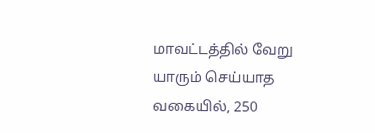மாவட்டத்தில் வேறு யாரும் செய்யாத வகையில், 250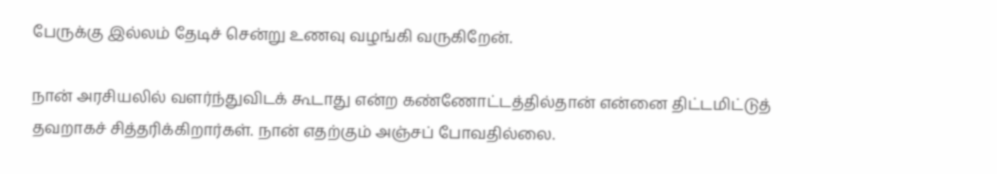பேருக்கு இல்லம் தேடிச் சென்று உணவு வழங்கி வருகிறேன்.

நான் அரசியலில் வளர்ந்துவிடக் கூடாது என்ற கண்ணோட்டத்தில்தான் என்னை திட்டமிட்டுத் தவறாகச் சித்தரிக்கிறார்கள். நான் எதற்கும் அஞ்சப் போவதில்லை.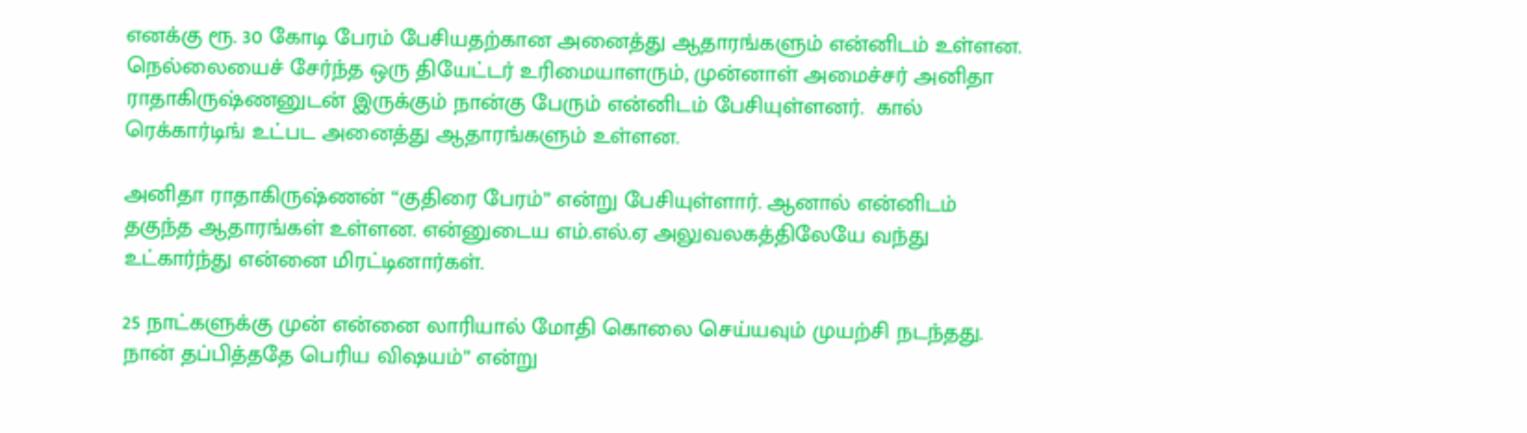எனக்கு ரூ. 30 கோடி பேரம் பேசியதற்கான அனைத்து ஆதாரங்களும் என்னிடம் உள்ளன. நெல்லையைச் சேர்ந்த ஒரு தியேட்டர் உரிமையாளரும், முன்னாள் அமைச்சர் அனிதா ராதாகிருஷ்ணனுடன் இருக்கும் நான்கு பேரும் என்னிடம் பேசியுள்ளனர்.  கால் ரெக்கார்டிங் உட்பட அனைத்து ஆதாரங்களும் உள்ளன.

அனிதா ராதாகிருஷ்ணன் “குதிரை பேரம்” என்று பேசியுள்ளார். ஆனால் என்னிடம் தகுந்த ஆதாரங்கள் உள்ளன. என்னுடைய எம்.எல்.ஏ அலுவலகத்திலேயே வந்து உட்கார்ந்து என்னை மிரட்டினார்கள்.

25 நாட்களுக்கு முன் என்னை லாரியால் மோதி கொலை செய்யவும் முயற்சி நடந்தது. நான் தப்பித்ததே பெரிய விஷயம்” என்று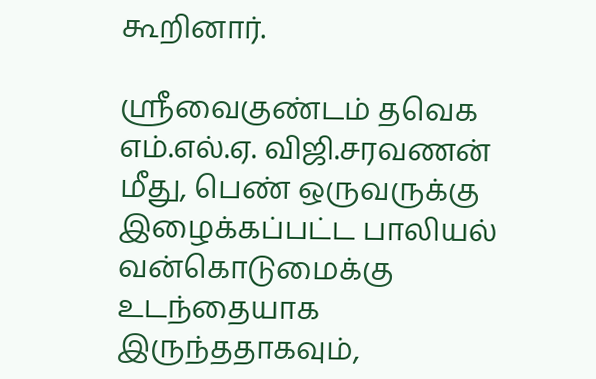கூறினார்.

ஸ்ரீவைகுண்டம் தவெக எம்.எல்.ஏ. விஜி.சரவணன் மீது, பெண் ஒருவருக்கு இழைக்கப்பட்ட பாலியல் வன்கொடுமைக்கு உடந்தையாக இருந்ததாகவும்,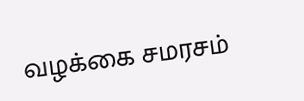வழக்கை சமரசம்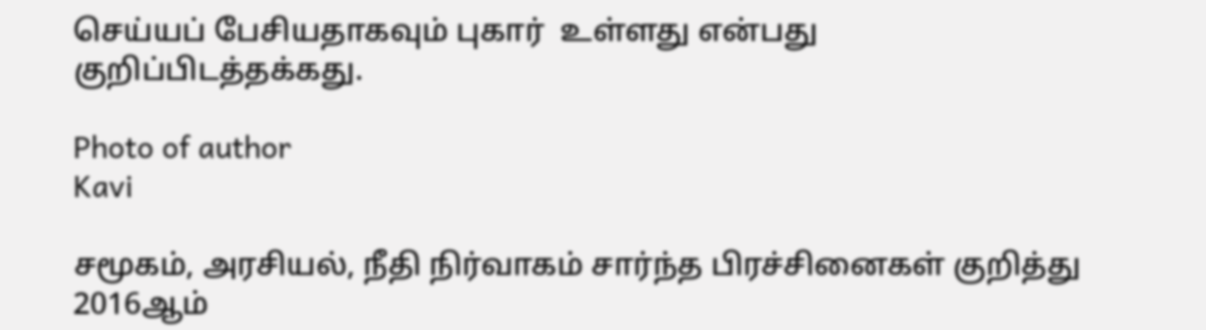செய்யப் பேசியதாகவும் புகார்  உள்ளது என்பது குறிப்பிடத்தக்கது.

Photo of author
Kavi

சமூகம், அரசியல், நீதி நிர்வாகம் சார்ந்த பிரச்சினைகள் குறித்து 2016ஆம்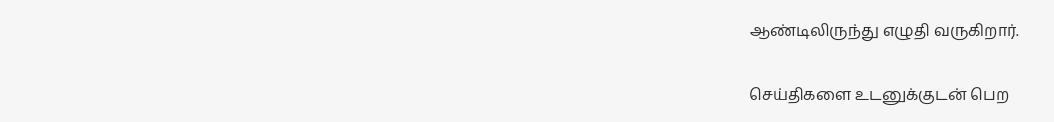ஆண்டிலிருந்து எழுதி வருகிறார்.

செய்திகளை உடனுக்குடன் பெற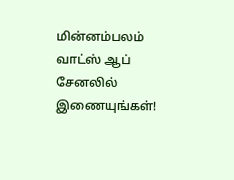மின்னம்பலம் வாட்ஸ் ஆப் சேனலில் இணையுங்கள்!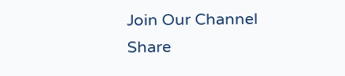Join Our Channel
Share